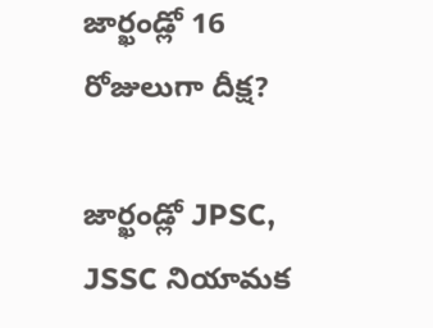జార్ఖండ్లో 16 రోజులుగా దీక్ష?

జార్ఖండ్లో JPSC, JSSC నియామక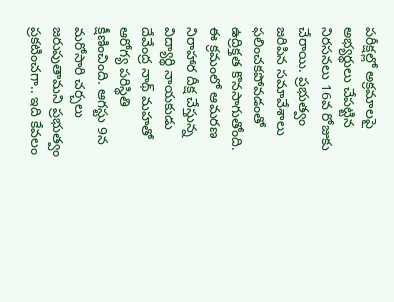పరీక్షల్లో అక్రమాలపై అభ్యర్థులు చేపట్టిన నిరసనలు 16వ రోజుకు చేరాయి. ప్రభుత్వం జరిపిన సమావేశాలు ఫలించకపోవడంతో ఉద్రిక్తత కొనసాగుతోంది. ఈ క్రమంలో ఆమరణ నిరాహార దీక్ష చేస్తున్న విద్యార్థి నాయకుడు దేవేంద్ర నాథ్ మహతో ఆరోగ్య పరిస్థితి క్షీణించింది. ఆగస్టు 9న మరోసారి చర్చలు జరుపుతామని ప్రభుత్వం ప్రకటించగా.. ఇది కేవలం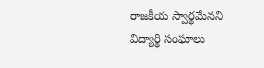రాజకీయ స్వార్థమేనని విద్యార్థి సంఘాలు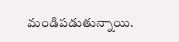మండిపడుతున్నాయి.